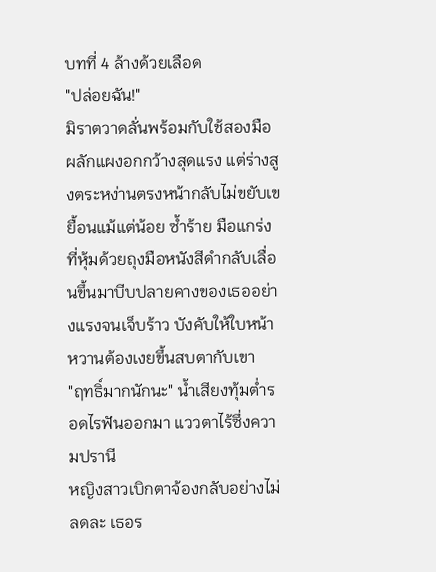บทที่ 4 ล้างด้วยเลือด
"ปล่อยฉัน!"
มิราตวาดลั่นพร้อมกับใช้สองมือผลักแผงอกกว้างสุดแรง แต่ร่างสูงตระหง่านตรงหน้ากลับไม่ขยับเขยื้อนแม้แต่น้อย ซ้ำร้าย มือแกร่งที่หุ้มด้วยถุงมือหนังสีดำกลับเลื่อนขึ้นมาบีบปลายคางของเธออย่างแรงจนเจ็บร้าว บังคับให้ใบหน้าหวานต้องเงยขึ้นสบตากับเขา
"ฤทธิ์มากนักนะ" น้ำเสียงทุ้มต่ำรอดไรฟันออกมา แววตาไร้ซึ่งความปรานี
หญิงสาวเบิกตาจ้องกลับอย่างไม่ลดละ เธอร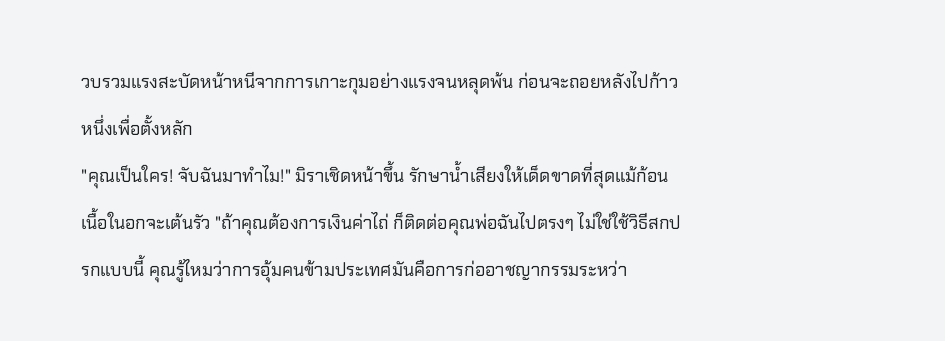วบรวมแรงสะบัดหน้าหนีจากการเกาะกุมอย่างแรงจนหลุดพ้น ก่อนจะถอยหลังไปก้าวหนึ่งเพื่อตั้งหลัก
"คุณเป็นใคร! จับฉันมาทำไม!" มิราเชิดหน้าขึ้น รักษาน้ำเสียงให้เด็ดขาดที่สุดแม้ก้อนเนื้อในอกจะเต้นรัว "ถ้าคุณต้องการเงินค่าไถ่ ก็ติดต่อคุณพ่อฉันไปตรงๆ ไม่ใช่ใช้วิธีสกปรกแบบนี้ คุณรู้ไหมว่าการอุ้มคนข้ามประเทศมันคือการก่ออาชญากรรมระหว่า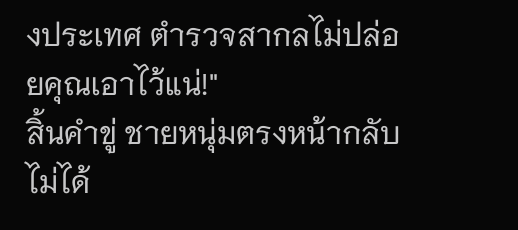งประเทศ ตำรวจสากลไม่ปล่อยคุณเอาไว้แน่!"
สิ้นคำขู่ ชายหนุ่มตรงหน้ากลับไม่ได้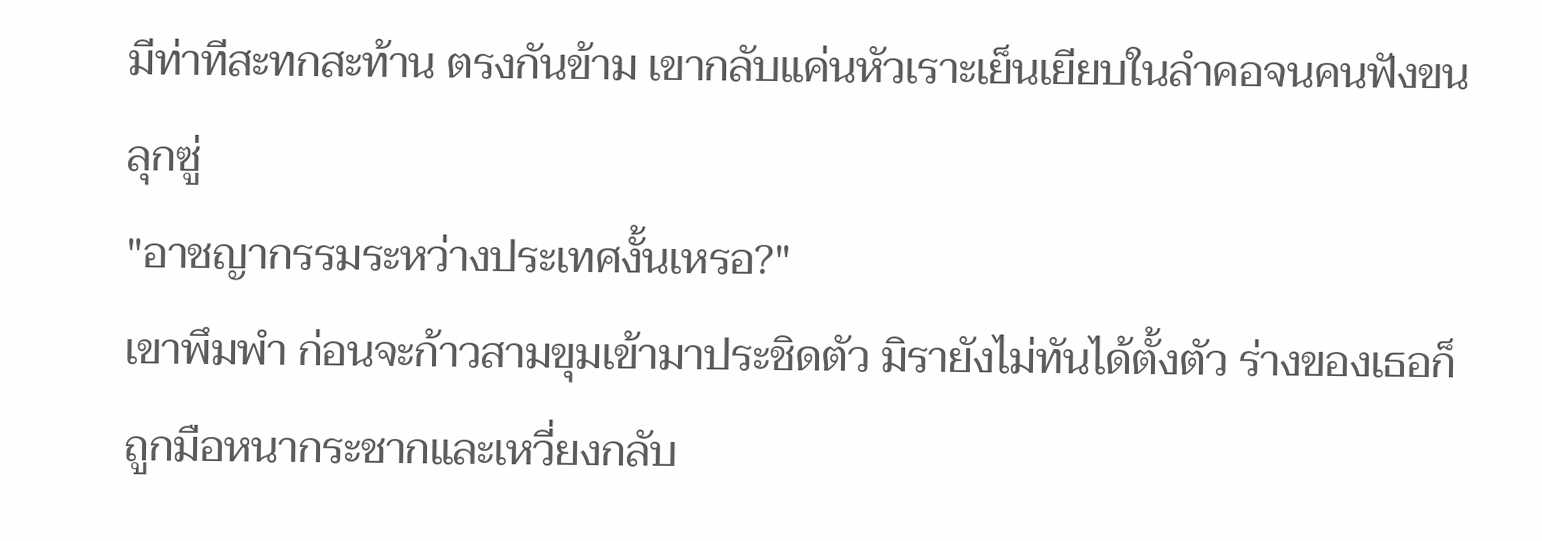มีท่าทีสะทกสะท้าน ตรงกันข้าม เขากลับแค่นหัวเราะเย็นเยียบในลำคอจนคนฟังขนลุกซู่
"อาชญากรรมระหว่างประเทศงั้นเหรอ?"
เขาพึมพำ ก่อนจะก้าวสามขุมเข้ามาประชิดตัว มิรายังไม่ทันได้ตั้งตัว ร่างของเธอก็ถูกมือหนากระชากและเหวี่ยงกลับ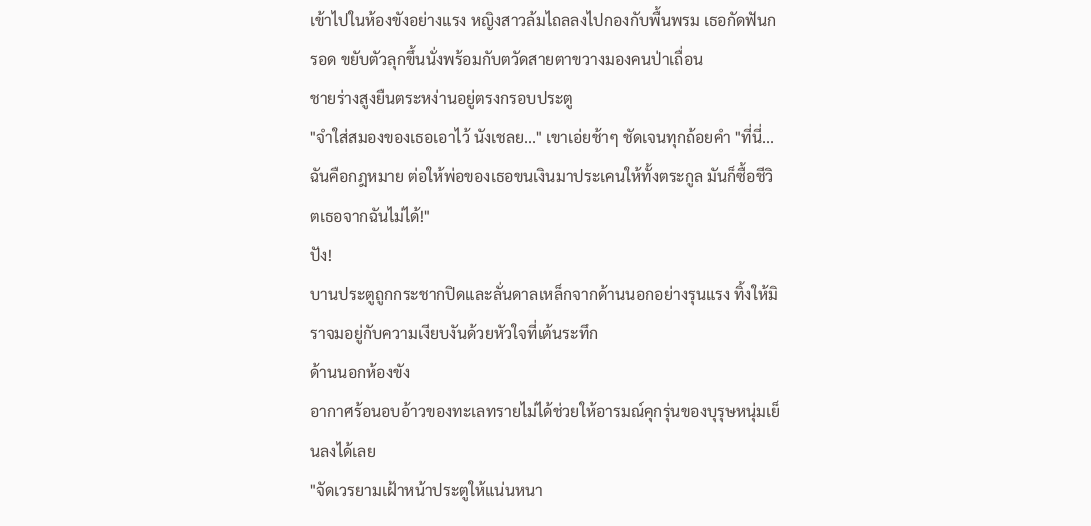เข้าไปในห้องขังอย่างแรง หญิงสาวล้มไถลลงไปกองกับพื้นพรม เธอกัดฟันกรอด ขยับตัวลุกขึ้นนั่งพร้อมกับตวัดสายตาขวางมองคนป่าเถื่อน
ชายร่างสูงยืนตระหง่านอยู่ตรงกรอบประตู
"จำใส่สมองของเธอเอาไว้ นังเชลย..." เขาเอ่ยช้าๆ ชัดเจนทุกถ้อยคำ "ที่นี่... ฉันคือกฎหมาย ต่อให้พ่อของเธอขนเงินมาประเคนให้ทั้งตระกูล มันก็ซื้อชีวิตเธอจากฉันไม่ได้!"
ปัง!
บานประตูถูกกระชากปิดและลั่นดาลเหล็กจากด้านนอกอย่างรุนแรง ทิ้งให้มิราจมอยู่กับความเงียบงันด้วยหัวใจที่เต้นระทึก
ด้านนอกห้องขัง
อากาศร้อนอบอ้าวของทะเลทรายไม่ได้ช่วยให้อารมณ์คุกรุ่นของบุรุษหนุ่มเย็นลงได้เลย
"จัดเวรยามเฝ้าหน้าประตูให้แน่นหนา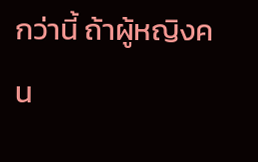กว่านี้ ถ้าผู้หญิงคน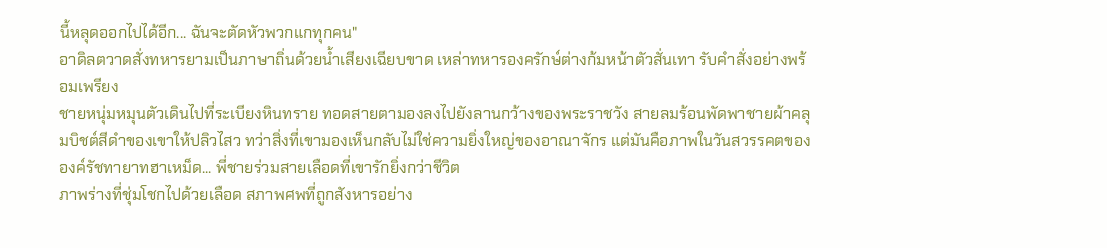นี้หลุดออกไปได้อีก... ฉันจะตัดหัวพวกแกทุกคน"
อาดิลตวาดสั่งทหารยามเป็นภาษาถิ่นด้วยน้ำเสียงเฉียบขาด เหล่าทหารองครักษ์ต่างก้มหน้าตัวสั่นเทา รับคำสั่งอย่างพร้อมเพรียง
ชายหนุ่มหมุนตัวเดินไปที่ระเบียงหินทราย ทอดสายตามองลงไปยังลานกว้างของพระราชวัง สายลมร้อนพัดพาชายผ้าคลุมบิชต์สีดำของเขาให้ปลิวไสว ทว่าสิ่งที่เขามองเห็นกลับไม่ใช่ความยิ่งใหญ่ของอาณาจักร แต่มันคือภาพในวันสวรรคตขององค์รัชทายาทฮาเหม็ด... พี่ชายร่วมสายเลือดที่เขารักยิ่งกว่าชีวิต
ภาพร่างที่ชุ่มโชกไปด้วยเลือด สภาพศพที่ถูกสังหารอย่าง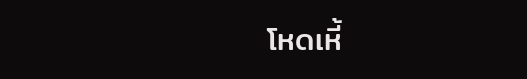โหดเหี้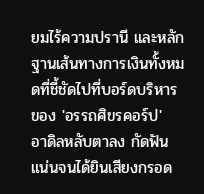ยมไร้ความปรานี และหลักฐานเส้นทางการเงินทั้งหมดที่ชี้ชัดไปที่บอร์ดบริหารของ 'อรรถศิขรคอร์ป'
อาดิลหลับตาลง กัดฟันแน่นจนได้ยินเสียงกรอด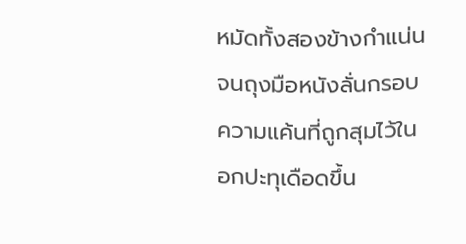หมัดทั้งสองข้างกำแน่นจนถุงมือหนังลั่นกรอบ ความแค้นที่ถูกสุมไว้ในอกปะทุเดือดขึ้น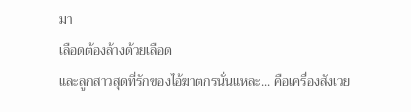มา
เลือดต้องล้างด้วยเลือด
และลูกสาวสุดที่รักของไอ้ฆาตกรนั่นแหละ... คือเครื่องสังเวย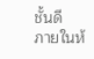ชั้นดี
ภายในห้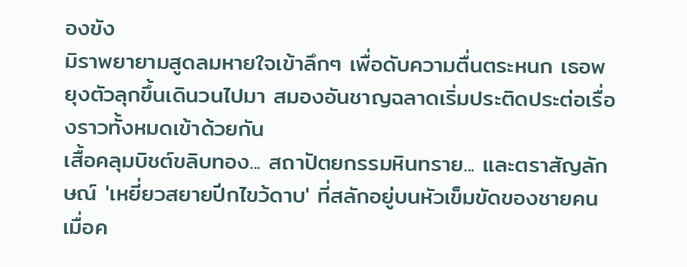องขัง
มิราพยายามสูดลมหายใจเข้าลึกๆ เพื่อดับความตื่นตระหนก เธอพยุงตัวลุกขึ้นเดินวนไปมา สมองอันชาญฉลาดเริ่มประติดประต่อเรื่องราวทั้งหมดเข้าด้วยกัน
เสื้อคลุมบิชต์ขลิบทอง... สถาปัตยกรรมหินทราย... และตราสัญลักษณ์ 'เหยี่ยวสยายปีกไขว้ดาบ' ที่สลักอยู่บนหัวเข็มขัดของชายคนเมื่อค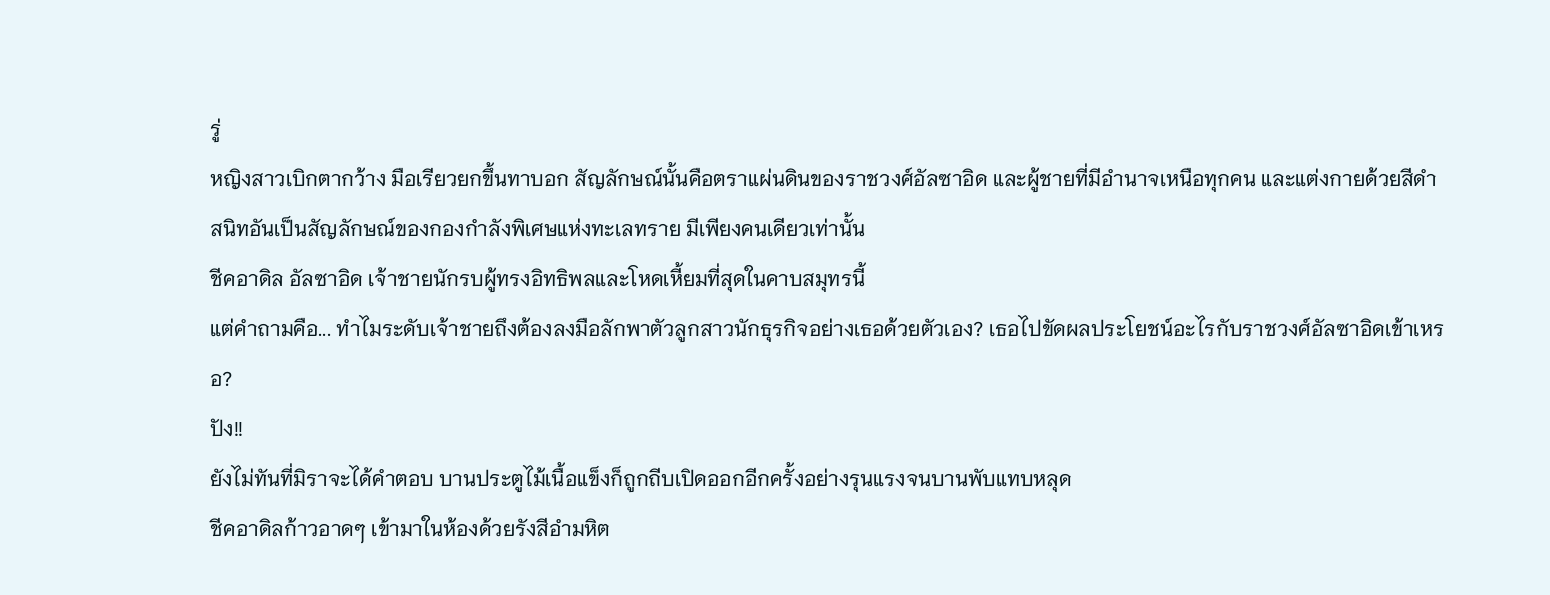รู่
หญิงสาวเบิกตากว้าง มือเรียวยกขึ้นทาบอก สัญลักษณ์นั้นคือตราแผ่นดินของราชวงศ์อัลซาอิด และผู้ชายที่มีอำนาจเหนือทุกคน และแต่งกายด้วยสีดำสนิทอันเป็นสัญลักษณ์ของกองกำลังพิเศษแห่งทะเลทราย มีเพียงคนเดียวเท่านั้น
ชีคอาดิล อัลซาอิด เจ้าชายนักรบผู้ทรงอิทธิพลและโหดเหี้ยมที่สุดในคาบสมุทรนี้
แต่คำถามคือ... ทำไมระดับเจ้าชายถึงต้องลงมือลักพาตัวลูกสาวนักธุรกิจอย่างเธอด้วยตัวเอง? เธอไปขัดผลประโยชน์อะไรกับราชวงศ์อัลซาอิดเข้าเหรอ?
ปัง!!
ยังไม่ทันที่มิราจะได้คำตอบ บานประตูไม้เนื้อแข็งก็ถูกถีบเปิดออกอีกครั้งอย่างรุนแรงจนบานพับแทบหลุด
ชีคอาดิลก้าวอาดๆ เข้ามาในห้องด้วยรังสีอำมหิต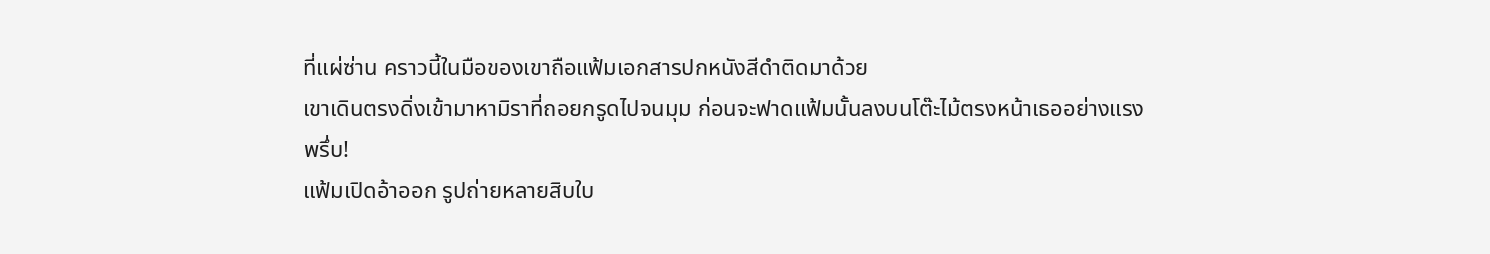ที่แผ่ซ่าน คราวนี้ในมือของเขาถือแฟ้มเอกสารปกหนังสีดำติดมาด้วย
เขาเดินตรงดิ่งเข้ามาหามิราที่ถอยกรูดไปจนมุม ก่อนจะฟาดแฟ้มนั้นลงบนโต๊ะไม้ตรงหน้าเธออย่างแรง
พรึ่บ!
แฟ้มเปิดอ้าออก รูปถ่ายหลายสิบใบ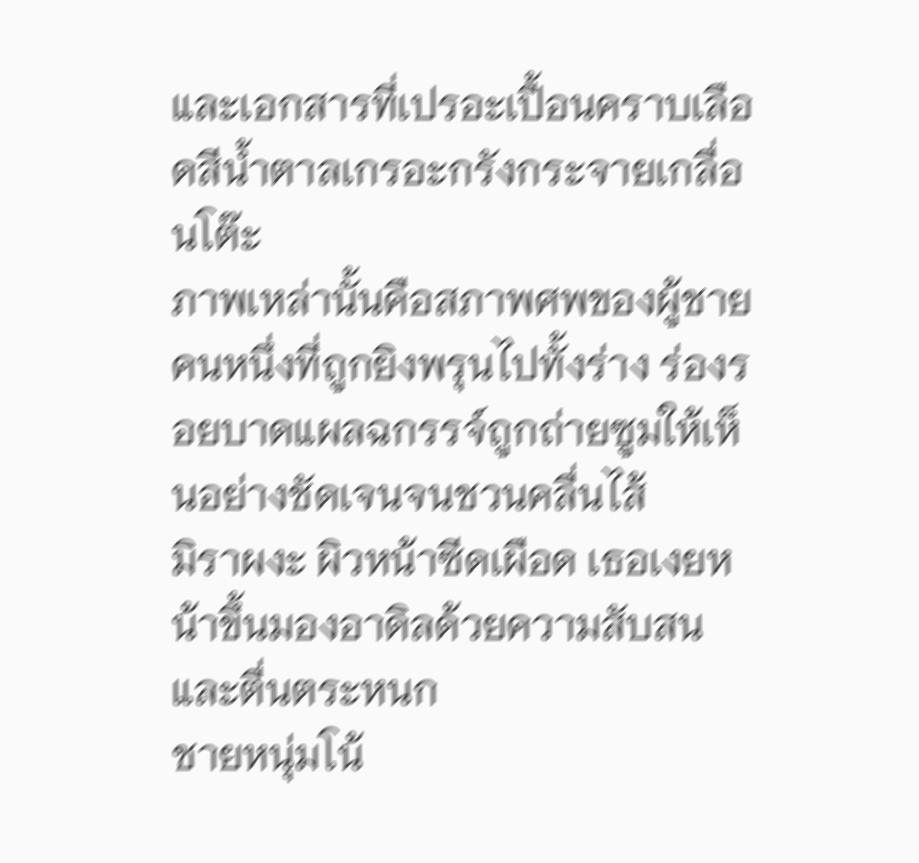และเอกสารที่เปรอะเปื้อนคราบเลือดสีน้ำตาลเกรอะกรังกระจายเกลื่อนโต๊ะ
ภาพเหล่านั้นคือสภาพศพของผู้ชายคนหนึ่งที่ถูกยิงพรุนไปทั้งร่าง ร่องรอยบาดแผลฉกรรจ์ถูกถ่ายซูมให้เห็นอย่างชัดเจนจนชวนคลื่นไส้
มิราผงะ ผิวหน้าซีดเผือด เธอเงยหน้าขึ้นมองอาดิลด้วยความสับสนและตื่นตระหนก
ชายหนุ่มโน้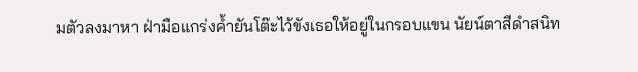มตัวลงมาหา ฝ่ามือแกร่งค้ำยันโต๊ะไว้ขังเธอให้อยู่ในกรอบแขน นัยน์ตาสีดำสนิท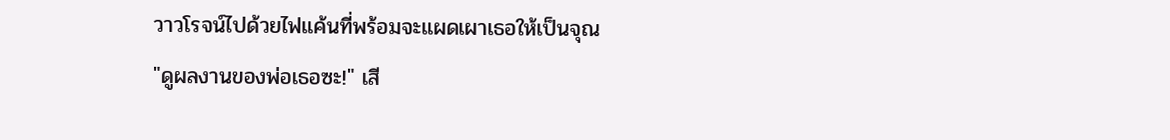วาวโรจน์ไปด้วยไฟแค้นที่พร้อมจะแผดเผาเธอให้เป็นจุณ
"ดูผลงานของพ่อเธอซะ!" เสี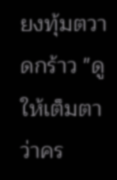ยงทุ้มตวาดกร้าว "ดูให้เต็มตา ว่าคร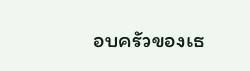อบครัวของเธ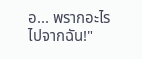อ... พรากอะไรไปจากฉัน!"